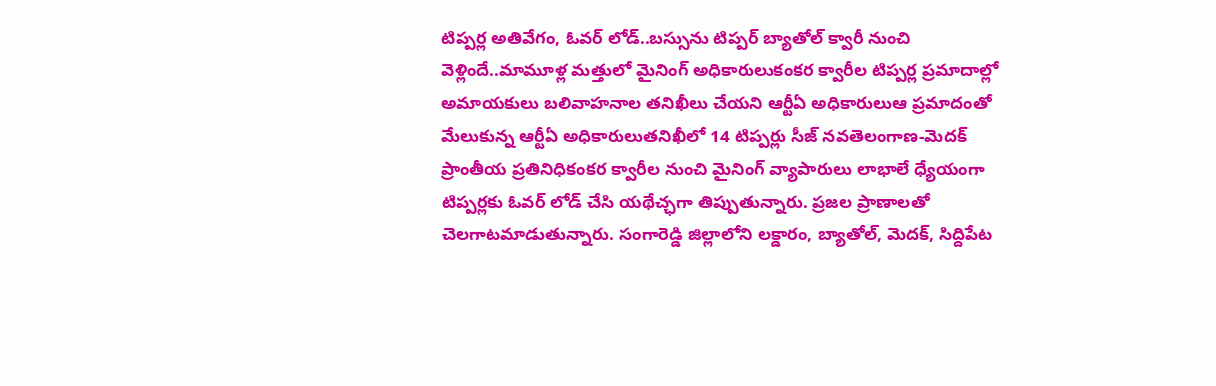టిప్పర్ల అతివేగం, ఓవర్ లోడ్..బస్సును టిప్పర్ బ్యాతోల్ క్వారీ నుంచి వెళ్లిందే..మామూళ్ల మత్తులో మైనింగ్ అధికారులుకంకర క్వారీల టిప్పర్ల ప్రమాదాల్లో అమాయకులు బలివాహనాల తనిఖీలు చేయని ఆర్టీఏ అధికారులుఆ ప్రమాదంతో మేలుకున్న ఆర్టీఏ అధికారులుతనిఖీలో 14 టిప్పర్లు సీజ్ నవతెలంగాణ-మెదక్ ప్రాంతీయ ప్రతినిధికంకర క్వారీల నుంచి మైనింగ్ వ్యాపారులు లాభాలే ధ్యేయంగా టిప్పర్లకు ఓవర్ లోడ్ చేసి యథేచ్ఛగా తిప్పుతున్నారు. ప్రజల ప్రాణాలతో చెలగాటమాడుతున్నారు. సంగారెడ్డి జిల్లాలోని లక్డారం, బ్యాతోల్, మెదక్, సిద్దిపేట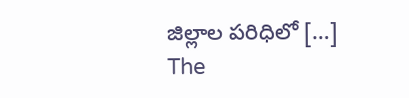జిల్లాల పరిధిలో […]
The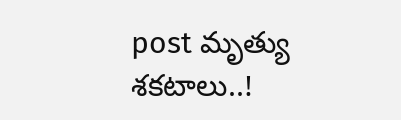post మృత్యు శకటాలు..!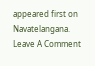appeared first on Navatelangana.
Leave A Comment